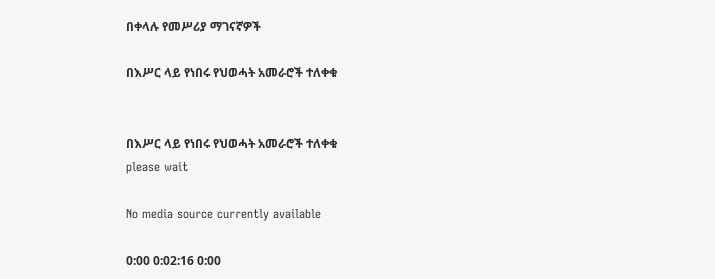በቀላሉ የመሥሪያ ማገናኛዎች

በእሥር ላይ የነበሩ የህወሓት አመራሮች ተለቀቁ


በእሥር ላይ የነበሩ የህወሓት አመራሮች ተለቀቁ
please wait

No media source currently available

0:00 0:02:16 0:00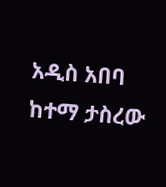አዲስ አበባ ከተማ ታስረው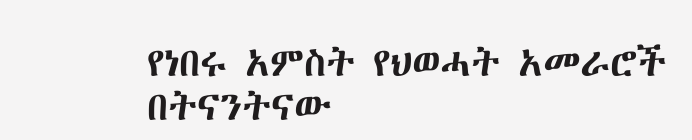የነበሩ አምስት የህወሓት አመራሮች በትናንትናው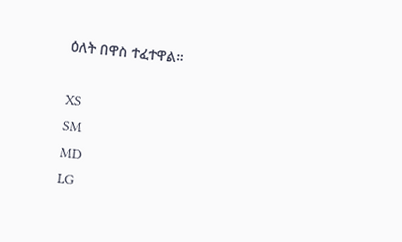ዕለት በዋስ ተፈተዋል።

XS
SM
MD
LG